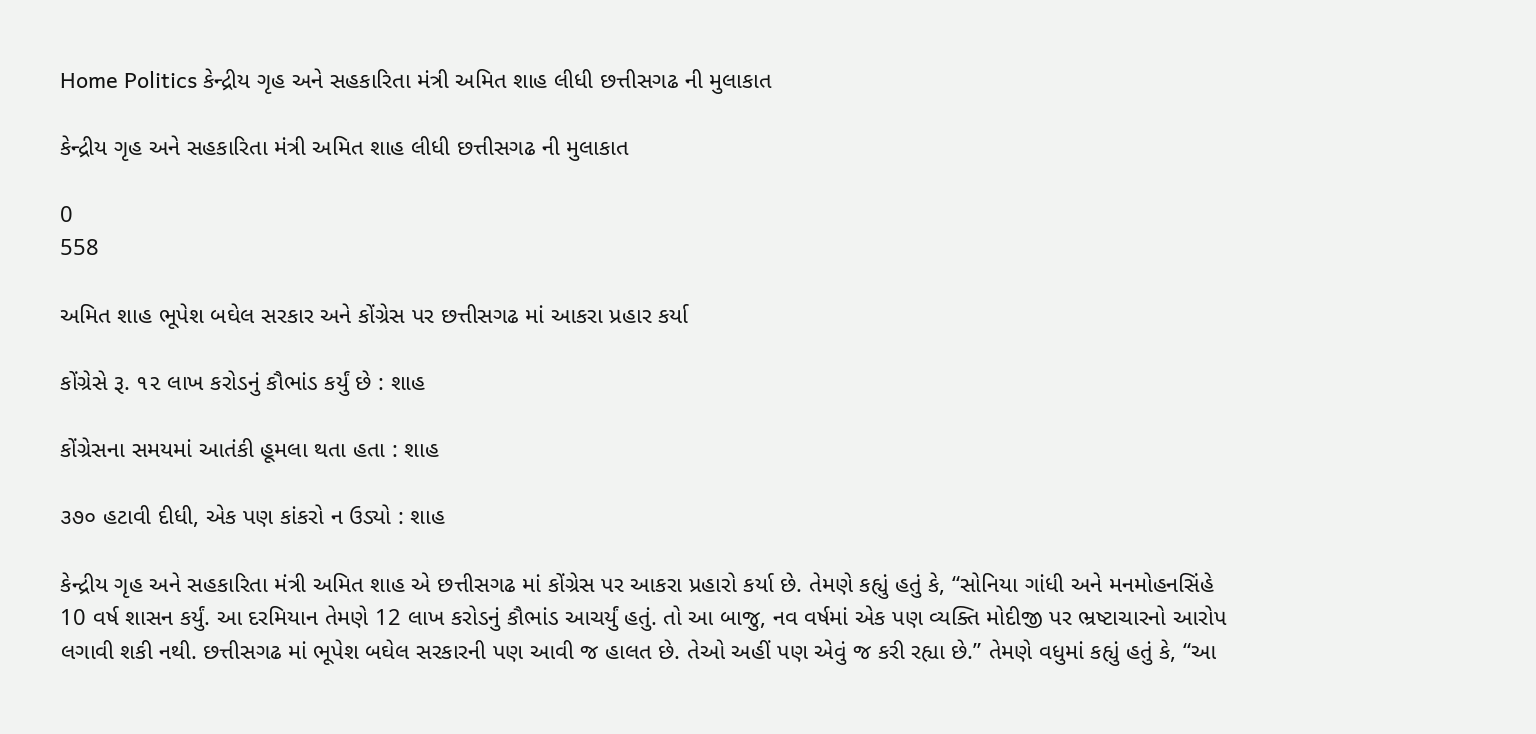Home Politics કેન્દ્રીય ગૃહ અને સહકારિતા મંત્રી અમિત શાહ લીધી છત્તીસગઢ ની મુલાકાત

કેન્દ્રીય ગૃહ અને સહકારિતા મંત્રી અમિત શાહ લીધી છત્તીસગઢ ની મુલાકાત

0
558

અમિત શાહ ભૂપેશ બઘેલ સરકાર અને કોંગ્રેસ પર છત્તીસગઢ માં આકરા પ્રહાર કર્યા

કોંગ્રેસે રૂ. ૧૨ લાખ કરોડનું કૌભાંડ કર્યું છે : શાહ

કોંગ્રેસના સમયમાં આતંકી હૂમલા થતા હતા : શાહ

૩૭૦ હટાવી દીધી, એક પણ કાંકરો ન ઉડ્યો : શાહ

કેન્દ્રીય ગૃહ અને સહકારિતા મંત્રી અમિત શાહ એ છત્તીસગઢ માં કોંગ્રેસ પર આકરા પ્રહારો કર્યા છે. તેમણે કહ્યું હતું કે, “સોનિયા ગાંધી અને મનમોહનસિંહે 10 વર્ષ શાસન કર્યું. આ દરમિયાન તેમણે 12 લાખ કરોડનું કૌભાંડ આચર્યું હતું. તો આ બાજુ, નવ વર્ષમાં એક પણ વ્યક્તિ મોદીજી પર ભ્રષ્ટાચારનો આરોપ લગાવી શકી નથી. છત્તીસગઢ માં ભૂપેશ બઘેલ સરકારની પણ આવી જ હાલત છે. તેઓ અહીં પણ એવું જ કરી રહ્યા છે.” તેમણે વધુમાં કહ્યું હતું કે, “આ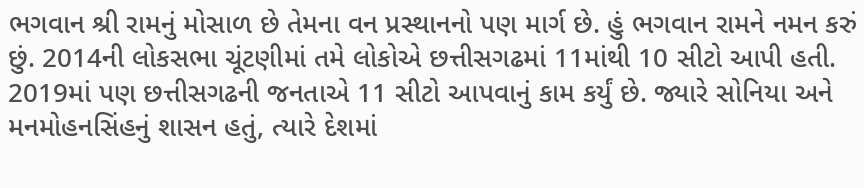ભગવાન શ્રી રામનું મોસાળ છે તેમના વન પ્રસ્થાનનો પણ માર્ગ છે. હું ભગવાન રામને નમન કરું છું. 2014ની લોકસભા ચૂંટણીમાં તમે લોકોએ છત્તીસગઢમાં 11માંથી 10 સીટો આપી હતી. 2019માં પણ છત્તીસગઢની જનતાએ 11 સીટો આપવાનું કામ કર્યું છે. જ્યારે સોનિયા અને મનમોહનસિંહનું શાસન હતું, ત્યારે દેશમાં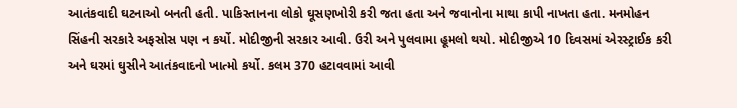આતંકવાદી ઘટનાઓ બનતી હતી. પાકિસ્તાનના લોકો ઘૂસણખોરી કરી જતા હતા અને જવાનોના માથા કાપી નાખતા હતા. મનમોહન સિંહની સરકારે અફસોસ પણ ન કર્યો. મોદીજીની સરકાર આવી. ઉરી અને પુલવામા હૂમલો થયો. મોદીજીએ 10 દિવસમાં એરસ્ટ્રાઈક કરી અને ઘરમાં ઘુસીને આતંકવાદનો ખાત્મો કર્યો. કલમ 370 હટાવવામાં આવી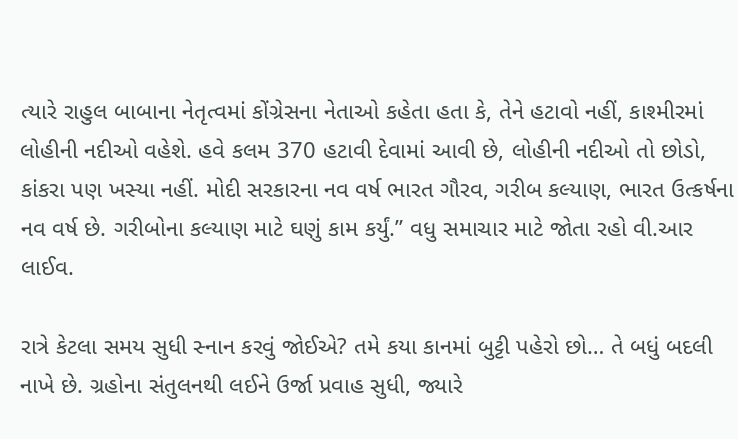ત્યારે રાહુલ બાબાના નેતૃત્વમાં કોંગ્રેસના નેતાઓ કહેતા હતા કે, તેને હટાવો નહીં, કાશ્મીરમાં લોહીની નદીઓ વહેશે. હવે કલમ 370 હટાવી દેવામાં આવી છે, લોહીની નદીઓ તો છોડો, કાંકરા પણ ખસ્યા નહીં. મોદી સરકારના નવ વર્ષ ભારત ગૌરવ, ગરીબ કલ્યાણ, ભારત ઉત્કર્ષના નવ વર્ષ છે. ગરીબોના કલ્યાણ માટે ઘણું કામ કર્યું.” વધુ સમાચાર માટે જોતા રહો વી.આર લાઈવ.

રાત્રે કેટલા સમય સુધી સ્નાન કરવું જોઈએ? તમે કયા કાનમાં બુટ્ટી પહેરો છો… તે બધું બદલી નાખે છે. ગ્રહોના સંતુલનથી લઈને ઉર્જા પ્રવાહ સુધી, જ્યારે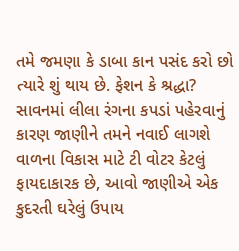તમે જમણા કે ડાબા કાન પસંદ કરો છો ત્યારે શું થાય છે. ફેશન કે શ્રદ્ધા? સાવનમાં લીલા રંગના કપડાં પહેરવાનું કારણ જાણીને તમને નવાઈ લાગશે વાળના વિકાસ માટે ટી વોટર કેટલું ફાયદાકારક છે, આવો જાણીએ એક કુદરતી ઘરેલું ઉપાય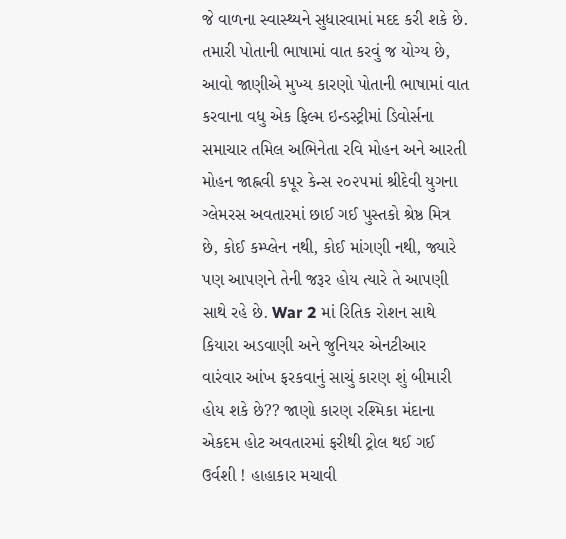જે વાળના સ્વાસ્થ્યને સુધારવામાં મદદ કરી શકે છે. તમારી પોતાની ભાષામાં વાત કરવું જ યોગ્ય છે, આવો જાણીએ મુખ્ય કારણો પોતાની ભાષામાં વાત કરવાના વધુ એક ફિલ્મ ઇન્ડસ્ટ્રીમાં ડિવોર્સના સમાચાર તમિલ અભિનેતા રવિ મોહન અને આરતી મોહન જાહ્નવી કપૂર કેન્સ ૨૦૨૫માં શ્રીદેવી યુગના ગ્લેમરસ અવતારમાં છાઈ ગઈ પુસ્તકો શ્રેષ્ઠ મિત્ર છે, કોઈ કમ્પ્લેન નથી, કોઈ માંગણી નથી, જ્યારે પણ આપણને તેની જરૂર હોય ત્યારે તે આપણી સાથે રહે છે. War 2 માં રિતિક રોશન સાથે કિયારા અડવાણી અને જુનિયર એનટીઆર વારંવાર આંખ ફરકવાનું સાચું કારણ શું બીમારી હોય શકે છે?? જાણો કારણ રશ્મિકા મંદાના એકદમ હોટ અવતારમાં ફરીથી ટ્રોલ થઈ ગઈ ઉર્વશી ! હાહાકાર મચાવી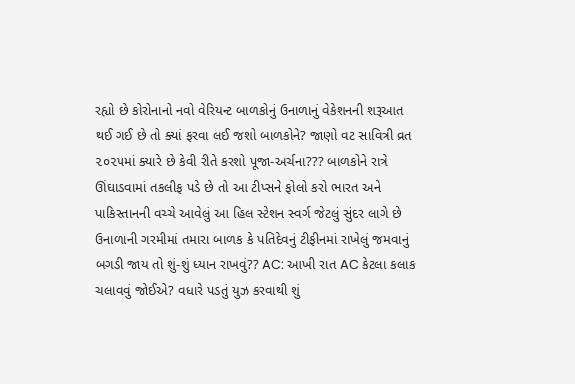રહ્યો છે કોરોનાનો નવો વેરિયન્ટ બાળકોનું ઉનાળાનું વેકેશનની શરૂઆત થઈ ગઈ છે તો ક્યાં ફરવા લઈ જશો બાળકોને? જાણો વટ સાવિત્રી વ્રત ૨૦૨૫માં ક્યારે છે કેવી રીતે કરશો પૂજા-અર્ચના??? બાળકોને રાત્રે ઊંઘાડવામાં તકલીફ પડે છે તો આ ટીપ્સને ફોલો કરો ભારત અને પાકિસ્તાનની વચ્ચે આવેલું આ હિલ સ્ટેશન સ્વર્ગ જેટલું સુંદર લાગે છે ઉનાળાની ગરમીમાં તમારા બાળક કે પતિદેવનું ટીફીનમાં રાખેલું જમવાનું બગડી જાય તો શું-શું ધ્યાન રાખવું?? AC: આખી રાત AC કેટલા કલાક ચલાવવું જોઈએ? વધારે પડતું યુઝ કરવાથી શું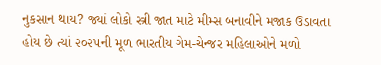નુકસાન થાય? જ્યાં લોકો સ્ત્રી જાત માટે મીમ્સ બનાવીને મજાક ઉડાવતા હોય છે ત્યાં ૨૦૨૫ની મૂળ ભારતીય ગેમ-ચેન્જર મહિલાઓને મળો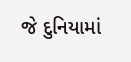જે દુનિયામાં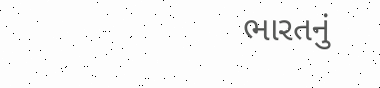ભારતનું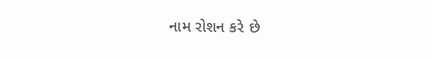નામ રોશન કરે છે